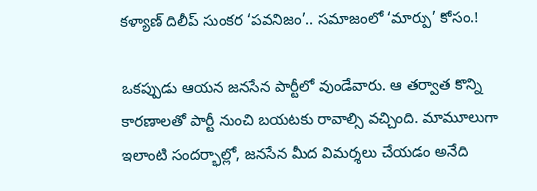కళ్యాణ్ దిలీప్ సుంకర ‘పవనిజం’.. సమాజంలో ‘మార్పు’ కోసం.!

ఒకప్పుడు ఆయన జనసేన పార్టీలో వుండేవారు. ఆ తర్వాత కొన్ని కారణాలతో పార్టీ నుంచి బయటకు రావాల్సి వచ్చింది. మామూలుగా ఇలాంటి సందర్భాల్లో, జనసేన మీద విమర్శలు చేయడం అనేది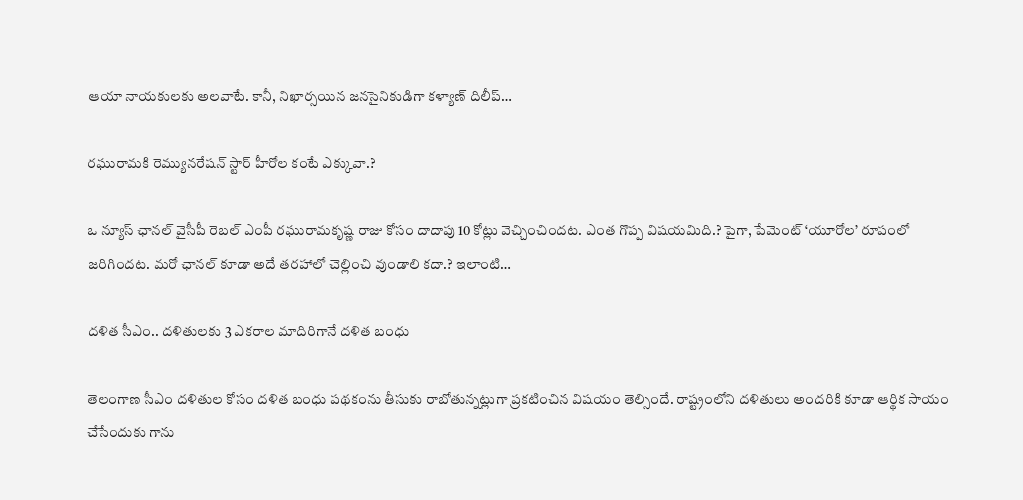ఆయా నాయకులకు అలవాటే. కానీ, నిఖార్సయిన జనసైనికుడిగా కళ్యాణ్ దిలీప్…

రఘురామకి రెమ్యునరేషన్ స్టార్ హీరోల కంటే ఎక్కువా.?

ఒ న్యూస్ ఛానల్ వైసీపీ రెబల్ ఎంపీ రఘురామకృష్ణ రాజు కోసం దాదాపు 10 కోట్లు వెచ్చించిందట. ఎంత గొప్ప విషయమిది.? పైగా, పేమెంట్ ‘యూరోల’ రూపంలో జరిగిందట. మరో ఛానల్ కూడా అదే తరహాలో చెల్లించి వుండాలి కదా.? ఇలాంటి…

దళిత సీఎం.. దళితులకు 3 ఎకరాల మాదిరిగానే దళిత బంధు

తెలంగాణ సీఎం దళితుల కోసం దళిత బంధు పథకంను తీసుకు రాబోతున్నట్లుగా ప్రకటించిన విషయం తెల్సిందే. రాష్ట్రంలోని దళితులు అందరికి కూడా ఆర్థిక సాయం చేసేందుకు గాను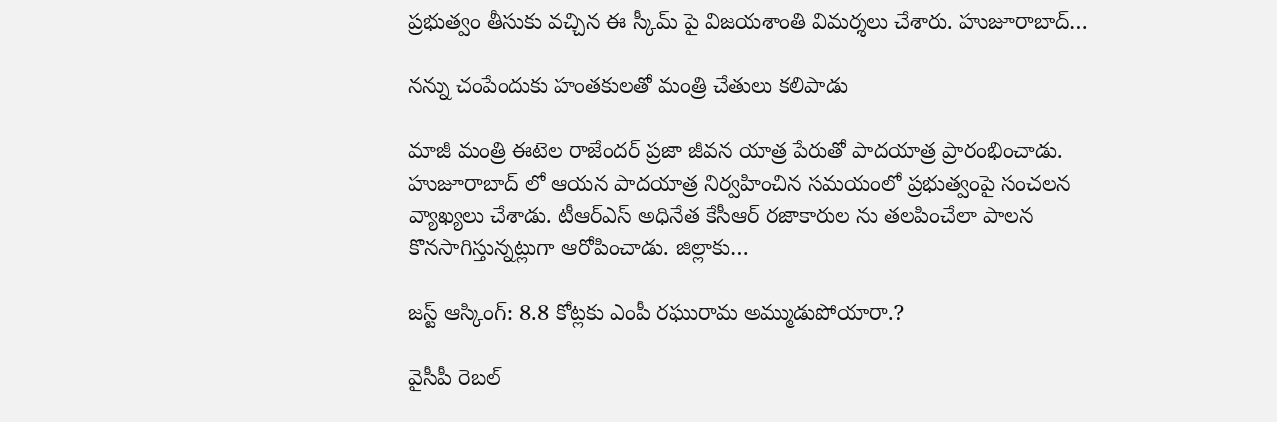ప్రభుత్వం తీసుకు వచ్చిన ఈ స్కీమ్‌ పై విజయశాంతి విమర్శలు చేశారు. హుజూరాబాద్…

నన్ను చంపేందుకు హంతకులతో మంత్రి చేతులు కలిపాడు

మాజీ మంత్రి ఈటెల రాజేందర్‌ ప్రజా జీవన యాత్ర పేరుతో పాదయాత్ర ప్రారంభించాడు. హుజూరాబాద్‌ లో ఆయన పాదయాత్ర నిర్వహించిన సమయంలో ప్రభుత్వంపై సంచలన వ్యాఖ్యలు చేశాడు. టీఆర్‌ఎస్ అధినేత కేసీఆర్‌ రజాకారుల ను తలపించేలా పాలన కొనసాగిస్తున్నట్లుగా ఆరోపించాడు. జిల్లాకు…

జస్ట్ ఆస్కింగ్: 8.8 కోట్లకు ఎంపీ రఘురామ అమ్ముడుపోయారా.?

వైసీపీ రెబల్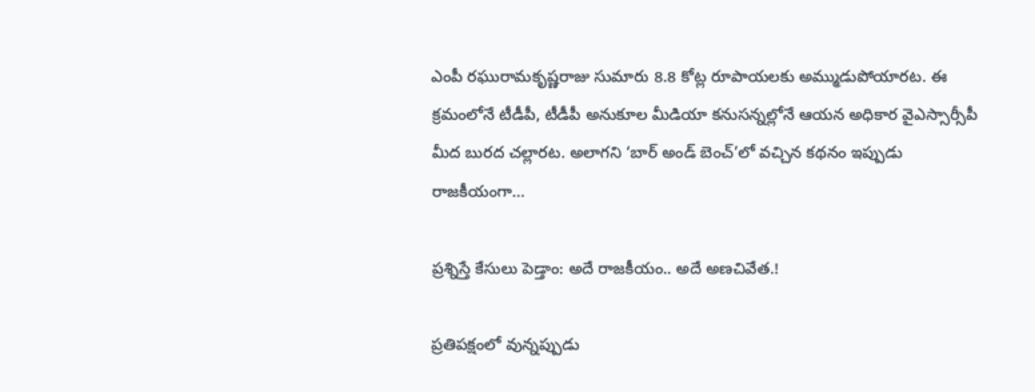ఎంపీ రఘురామకృష్ణరాజు సుమారు 8.8 కోట్ల రూపాయలకు అమ్ముడుపోయారట. ఈ క్రమంలోనే టీడీపీ, టీడీపీ అనుకూల మీడియా కనుసన్నల్లోనే ఆయన అధికార వైఎస్సార్సీపీ మీద బురద చల్లారట. అలాగని ‘బార్ అండ్ బెంచ్’లో వచ్చిన కథనం ఇప్పుడు రాజకీయంగా…

ప్రశ్నిస్తే కేసులు పెడ్తాం: అదే రాజకీయం.. అదే అణచివేత.!

ప్రతిపక్షంలో వున్నప్పుడు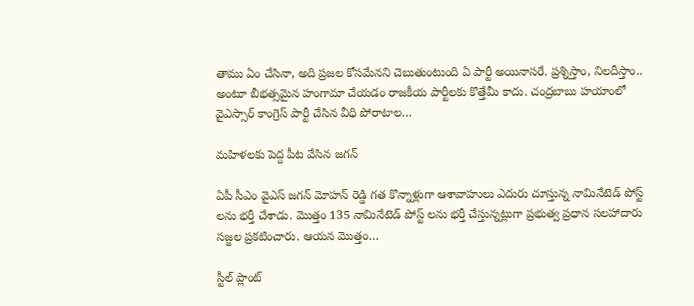తాము ఏం చేసినా, అది ప్రజల కోసమేనని చెబుతుంటుంది ఏ పార్టీ అయినాసరే. ప్రశ్నిస్తాం, నిలదీస్తాం.. అంటూ బీభత్సమైన హంగామా చేయడం రాజకీయ పార్టీలకు కొత్తేమీ కాదు. చంద్రబాబు హయాంలో వైఎస్సార్ కాంగ్రెస్ పార్టీ చేసిన వీధి పోరాటాల…

మహిళలకు పెద్ద పీట వేసిన జగన్‌

ఏపీ సీఎం వైఎస్ జగన్‌ మోహన్‌ రెడ్డి గత కొన్నాళ్లుగా ఆశావాహులు ఎదురు చూస్తున్న నామినేటెడ్‌ పోస్ట్‌ లను భర్తీ చేశాడు. మొత్తం 135 నామినేటెడ్‌ పోస్ట్ లను భర్తీ చేస్తున్నట్లుగా ప్రభుత్వ ప్రధాన సలహాదారు సజ్జల ప్రకటించారు. ఆయన మొత్తం…

స్టీల్ ప్లాంట్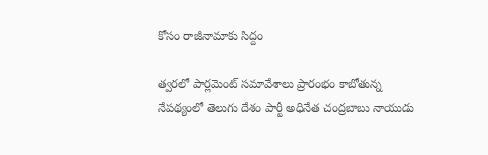కోసం రాజీనామాకు సిద్దం

త్వరలో పార్లమెంట్‌ సమావేశాలు ప్రారంభం కాబోతున్న నేపథ్యంలో తెలుగు దేశం పార్టీ అధినేత చంద్రబాబు నాయుడు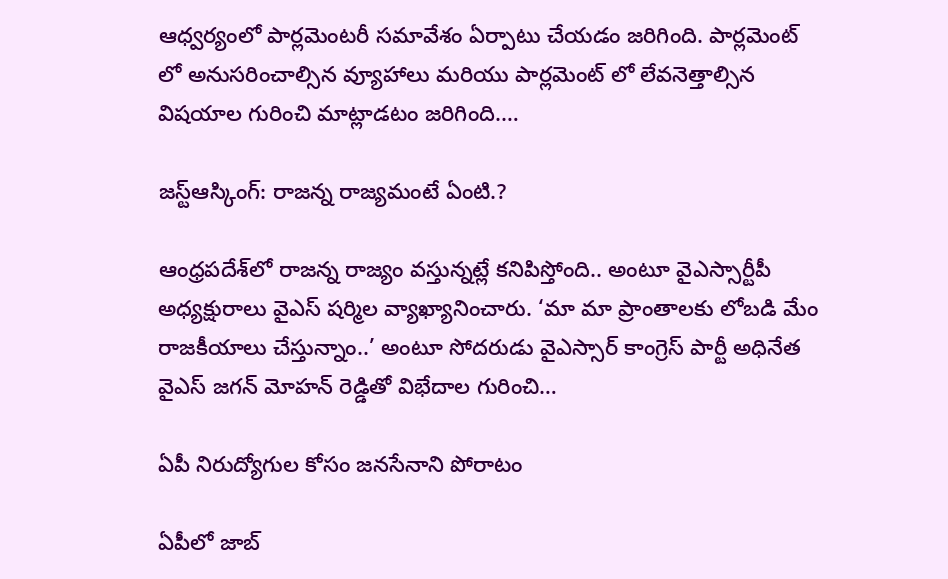ఆధ్వర్యంలో పార్లమెంటరీ సమావేశం ఏర్పాటు చేయడం జరిగింది. పార్లమెంట్‌ లో అనుసరించాల్సిన వ్యూహాలు మరియు పార్లమెంట్‌ లో లేవనెత్తాల్సిన విషయాల గురించి మాట్లాడటం జరిగింది.…

జస్ట్ఆస్కింగ్: రాజన్న రాజ్యమంటే ఏంటి.?

ఆంధ్రపదేశ్‌లో రాజన్న రాజ్యం వస్తున్నట్లే కనిపిస్తోంది.. అంటూ వైఎస్సార్టీపీ అధ్యక్షురాలు వైఎస్ షర్మిల వ్యాఖ్యానించారు. ‘మా మా ప్రాంతాలకు లోబడి మేం రాజకీయాలు చేస్తున్నాం..’ అంటూ సోదరుడు వైఎస్సార్ కాంగ్రెస్ పార్టీ అధినేత వైఎస్ జగన్ మోహన్ రెడ్డితో విభేదాల గురించి…

ఏపీ నిరుద్యోగుల కోసం జనసేనాని పోరాటం

ఏపీలో జాబ్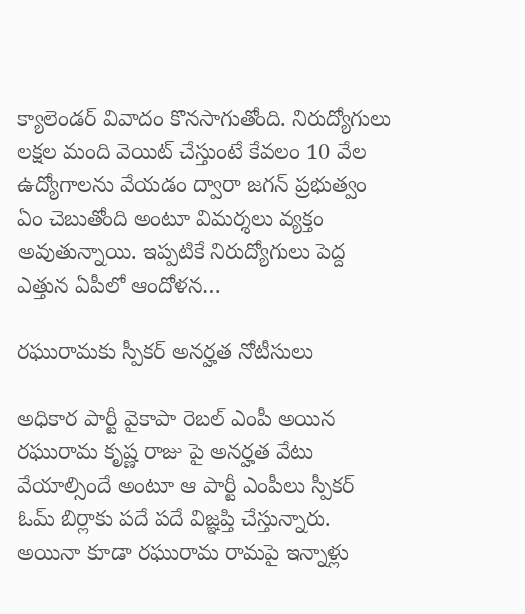క్యాలెండర్ వివాదం కొనసాగుతోంది. నిరుద్యోగులు లక్షల మంది వెయిట్‌ చేస్తుంటే కేవలం 10 వేల ఉద్యోగాలను వేయడం ద్వారా జగన్‌ ప్రభుత్వం ఏం చెబుతోంది అంటూ విమర్శలు వ్యక్తం అవుతున్నాయి. ఇప్పటికే నిరుద్యోగులు పెద్ద ఎత్తున ఏపీలో ఆందోళన…

రఘురామకు స్పీకర్‌ అనర్హత నోటీసులు

అధికార పార్టీ వైకాపా రెబల్ ఎంపీ అయిన రఘురామ కృష్ణ రాజు పై అనర్హత వేటు వేయాల్సిందే అంటూ ఆ పార్టీ ఎంపీలు స్పీకర్‌ ఓమ్‌ బిర్లాకు పదే పదే విజ్ఞప్తి చేస్తున్నారు. అయినా కూడా రఘురామ రామపై ఇన్నాళ్లు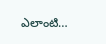ఎలాంటి…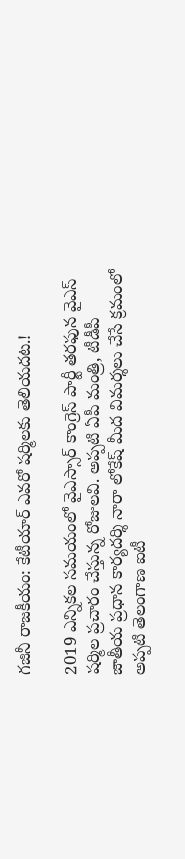గజినీ రాజకీయం: కేటీయార్ ఎవరో షర్మిలకు తెలియదట.!

2019 ఎన్నికల సమయంలో వైఎస్సార్ కాంగ్రెస్ పార్టీ తరఫున వైఎస్ షర్మిల ప్రచారం చేస్తున్న రోజులవి. అప్పటి ఏపీ మంత్రి, టీడీపీ జాతీయ ప్రధాన కార్యదర్శి నారా లోకేష్ మీద విమర్శలు చేసే క్రమంలో అప్పటి తెలంగాణ ఐటీ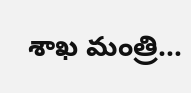శాఖ మంత్రి…